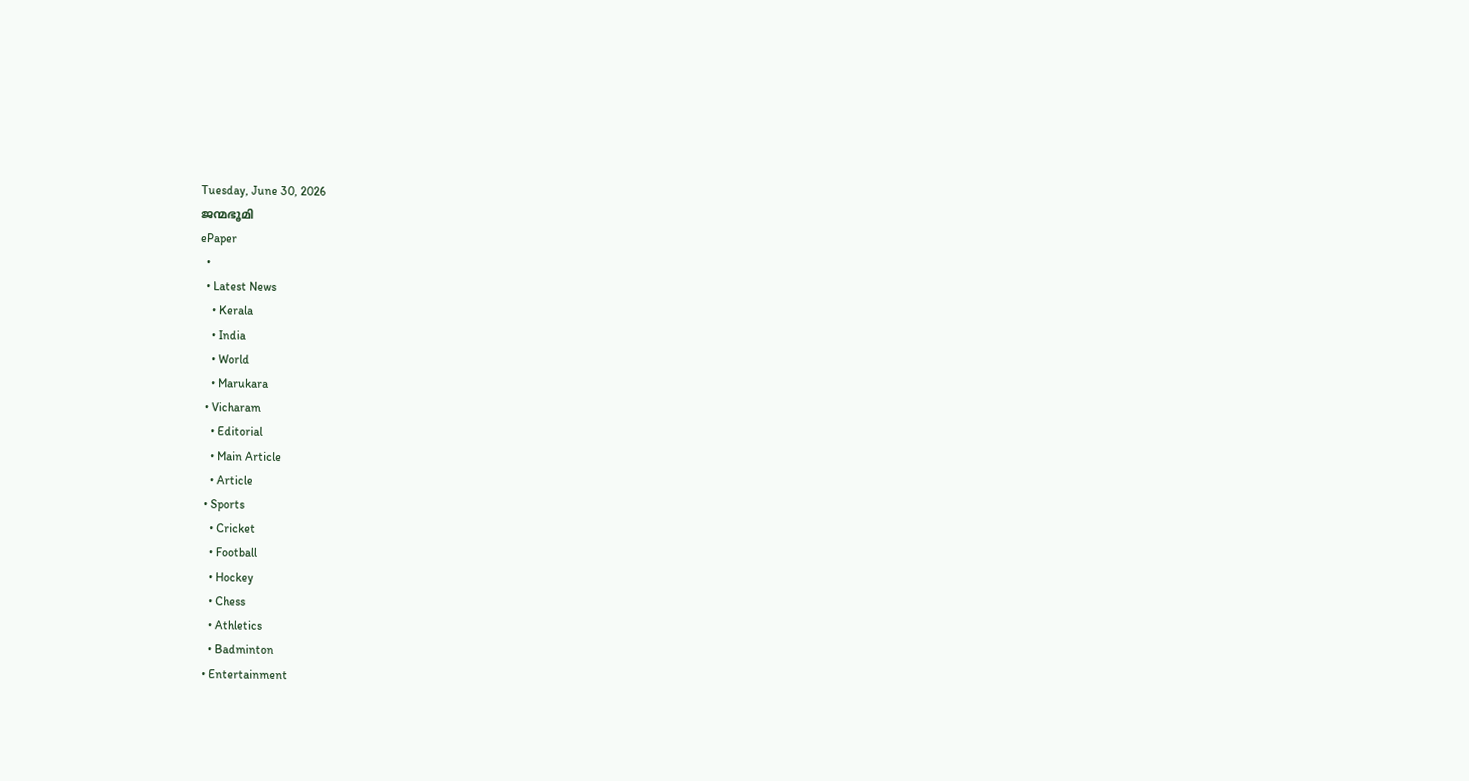Tuesday, June 30, 2026
ജന്മഭൂമി
ePaper
  •
  • Latest News
    • Kerala
    • India
    • World
    • Marukara
  • Vicharam
    • Editorial
    • Main Article
    • Article
  • Sports
    • Cricket
    • Football
    • Hockey
    • Chess
    • Athletics
    • Badminton
  • Entertainment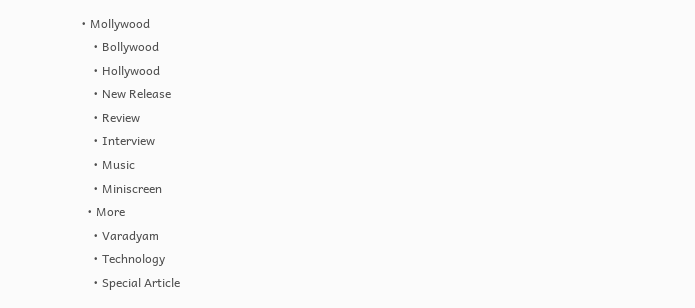• Mollywood
    • Bollywood
    • Hollywood
    • New Release
    • Review
    • Interview
    • Music
    • Miniscreen
  • More
    • Varadyam
    • Technology
    • Special Article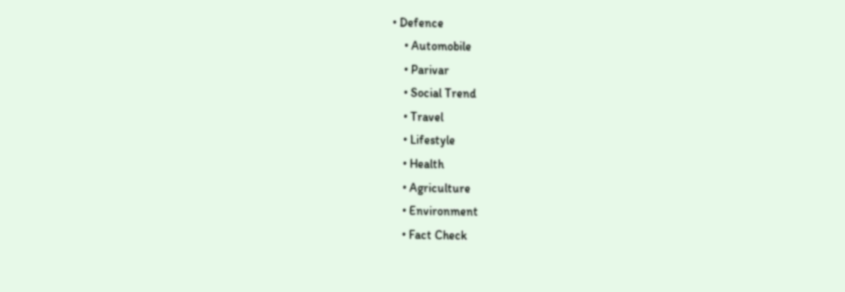• Defence
    • Automobile
    • Parivar
    • Social Trend
    • Travel
    • Lifestyle
    • Health
    • Agriculture
    • Environment
    • Fact Check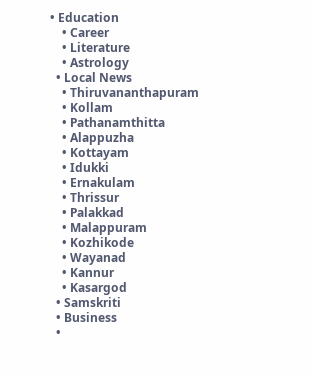• Education
    • Career
    • Literature
    • Astrology
  • Local News
    • Thiruvananthapuram
    • Kollam
    • Pathanamthitta
    • Alappuzha
    • Kottayam
    • Idukki
    • Ernakulam
    • Thrissur
    • Palakkad
    • Malappuram
    • Kozhikode
    • Wayanad
    • Kannur
    • Kasargod
  • Samskriti
  • Business
  •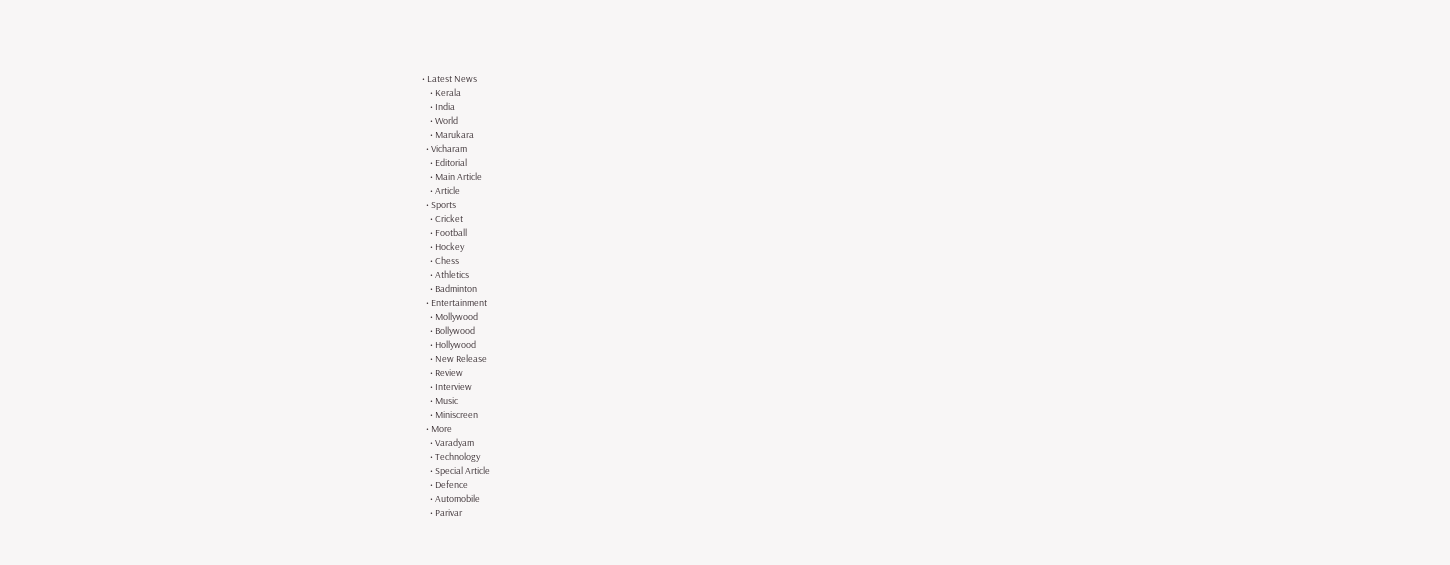• Latest News
    • Kerala
    • India
    • World
    • Marukara
  • Vicharam
    • Editorial
    • Main Article
    • Article
  • Sports
    • Cricket
    • Football
    • Hockey
    • Chess
    • Athletics
    • Badminton
  • Entertainment
    • Mollywood
    • Bollywood
    • Hollywood
    • New Release
    • Review
    • Interview
    • Music
    • Miniscreen
  • More
    • Varadyam
    • Technology
    • Special Article
    • Defence
    • Automobile
    • Parivar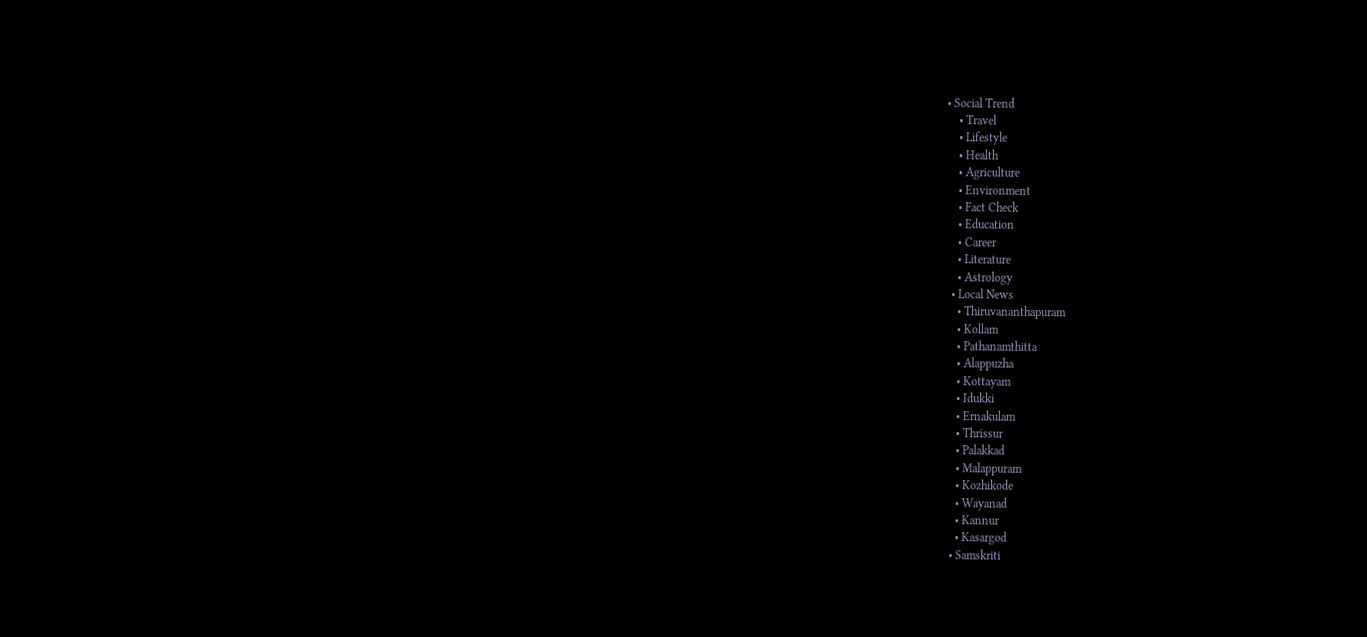• Social Trend
    • Travel
    • Lifestyle
    • Health
    • Agriculture
    • Environment
    • Fact Check
    • Education
    • Career
    • Literature
    • Astrology
  • Local News
    • Thiruvananthapuram
    • Kollam
    • Pathanamthitta
    • Alappuzha
    • Kottayam
    • Idukki
    • Ernakulam
    • Thrissur
    • Palakkad
    • Malappuram
    • Kozhikode
    • Wayanad
    • Kannur
    • Kasargod
  • Samskriti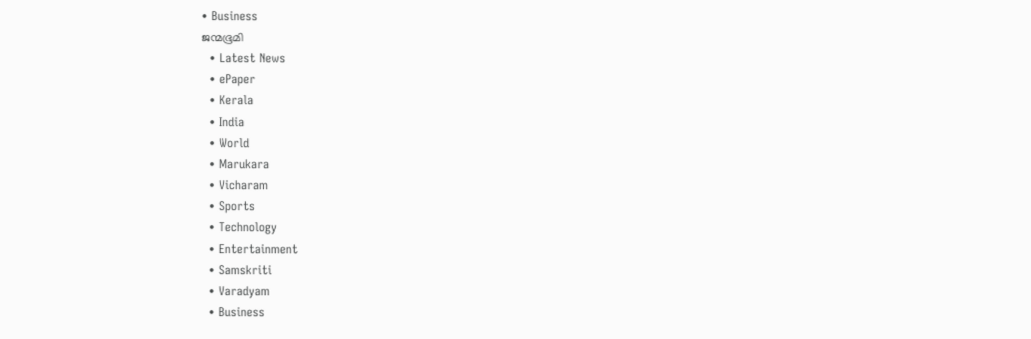• Business
ജന്മഭൂമി
  • Latest News
  • ePaper
  • Kerala
  • India
  • World
  • Marukara
  • Vicharam
  • Sports
  • Technology
  • Entertainment
  • Samskriti
  • Varadyam
  • Business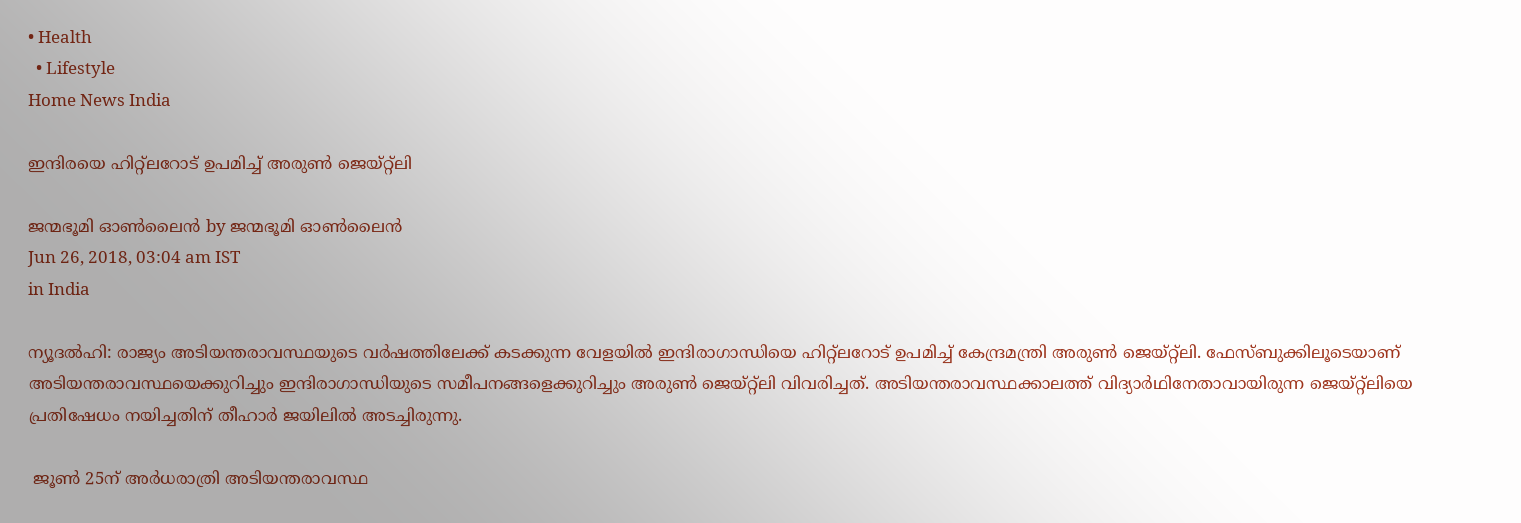• Health
  • Lifestyle
Home News India

ഇന്ദിരയെ ഹിറ്റ്‌ലറോട് ഉപമിച്ച് അരുണ്‍ ജെയ്റ്റ്‌ലി

ജന്മഭൂമി ഓണ്‍ലൈന്‍ by ജന്മഭൂമി ഓണ്‍ലൈന്‍
Jun 26, 2018, 03:04 am IST
in India

ന്യൂദല്‍ഹി: രാജ്യം അടിയന്തരാവസ്ഥയുടെ വര്‍ഷത്തിലേക്ക് കടക്കുന്ന വേളയില്‍ ഇന്ദിരാഗാന്ധിയെ ഹിറ്റ്‌ലറോട് ഉപമിച്ച് കേന്ദ്രമന്ത്രി അരുണ്‍ ജെയ്റ്റ്‌ലി. ഫേസ്ബുക്കിലൂടെയാണ് അടിയന്തരാവസ്ഥയെക്കുറിച്ചും ഇന്ദിരാഗാന്ധിയുടെ സമീപനങ്ങളെക്കുറിച്ചും അരുണ്‍ ജെയ്റ്റ്‌ലി വിവരിച്ചത്. അടിയന്തരാവസ്ഥക്കാലത്ത് വിദ്യാര്‍ഥിനേതാവായിരുന്ന ജെയ്റ്റ്‌ലിയെ പ്രതിഷേധം നയിച്ചതിന് തീഹാര്‍ ജയിലില്‍ അടച്ചിരുന്നു.

 ജൂണ്‍ 25ന് അര്‍ധരാത്രി അടിയന്തരാവസ്ഥ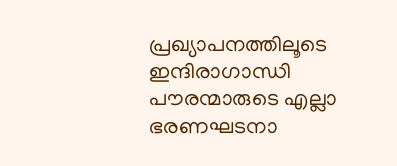പ്രഖ്യാപനത്തിലൂടെ ഇന്ദിരാഗാന്ധി പൗരന്മാരുടെ എല്ലാ ഭരണഘടനാ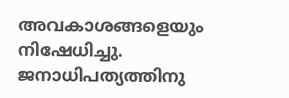അവകാശങ്ങളെയും നിഷേധിച്ചു. ജനാധിപത്യത്തിനു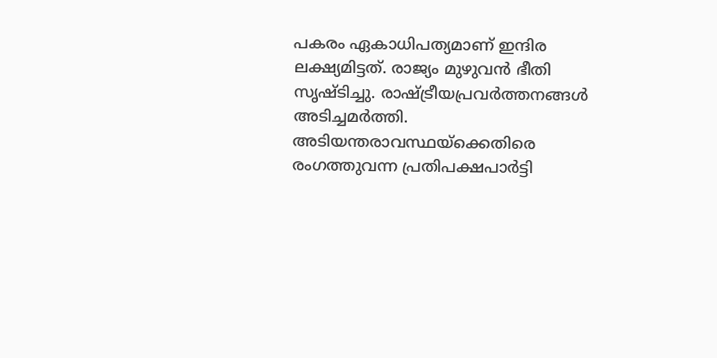പകരം ഏകാധിപത്യമാണ് ഇന്ദിര ലക്ഷ്യമിട്ടത്. രാജ്യം മുഴുവന്‍ ഭീതി സൃഷ്ടിച്ചു. രാഷ്‌ട്രീയപ്രവര്‍ത്തനങ്ങള്‍ അടിച്ചമര്‍ത്തി. അടിയന്തരാവസ്ഥയ്‌ക്കെതിരെ രംഗത്തുവന്ന പ്രതിപക്ഷപാര്‍ട്ടി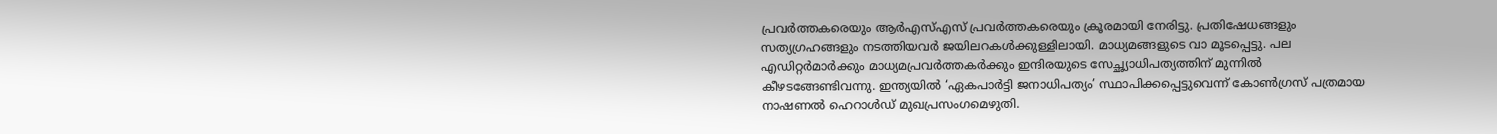പ്രവര്‍ത്തകരെയും ആര്‍എസ്എസ് പ്രവര്‍ത്തകരെയും ക്രൂരമായി നേരിട്ടു. പ്രതിഷേധങ്ങളും സത്യഗ്രഹങ്ങളും നടത്തിയവര്‍ ജയിലറകള്‍ക്കുള്ളിലായി. മാധ്യമങ്ങളുടെ വാ മൂടപ്പെട്ടു. പല എഡിറ്റര്‍മാര്‍ക്കും മാധ്യമപ്രവര്‍ത്തകര്‍ക്കും ഇന്ദിരയുടെ സേച്ഛ്യാധിപത്യത്തിന് മുന്നില്‍ കീഴടങ്ങേണ്ടിവന്നു. ഇന്ത്യയില്‍ ‘ഏകപാര്‍ട്ടി ജനാധിപത്യം’ സ്ഥാപിക്കപ്പെട്ടുവെന്ന് കോണ്‍ഗ്രസ് പത്രമായ നാഷണല്‍ ഹെറാള്‍ഡ് മുഖപ്രസംഗമെഴുതി.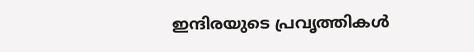ഇന്ദിരയുടെ പ്രവൃത്തികള്‍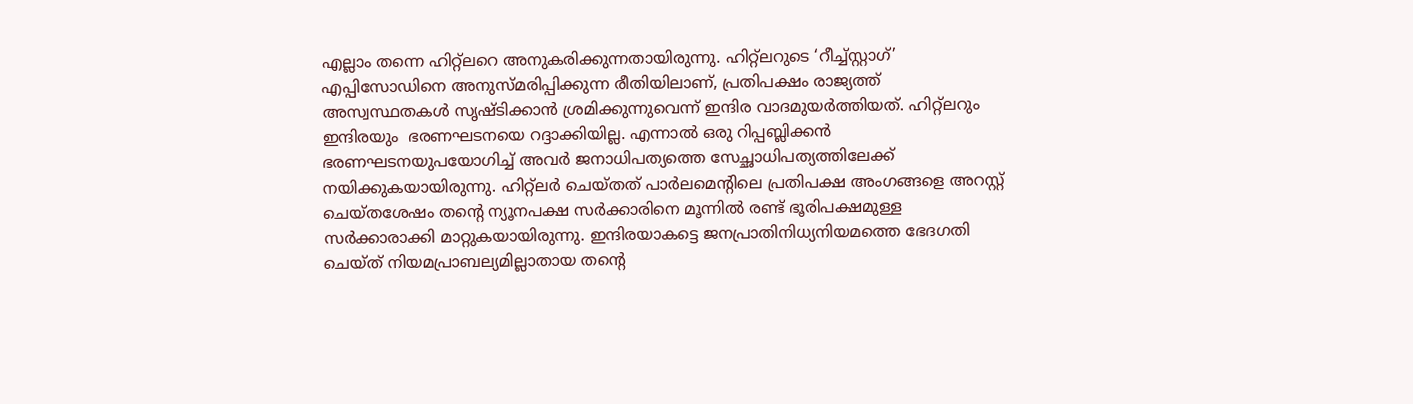എല്ലാം തന്നെ ഹിറ്റ്‌ലറെ അനുകരിക്കുന്നതായിരുന്നു. ഹിറ്റ്‌ലറുടെ ‘റീച്ച്‌സ്റ്റാഗ്’ എപ്പിസോഡിനെ അനുസ്മരിപ്പിക്കുന്ന രീതിയിലാണ്, പ്രതിപക്ഷം രാജ്യത്ത് അസ്വസ്ഥതകള്‍ സൃഷ്ടിക്കാന്‍ ശ്രമിക്കുന്നുവെന്ന് ഇന്ദിര വാദമുയര്‍ത്തിയത്. ഹിറ്റ്‌ലറും ഇന്ദിരയും  ഭരണഘടനയെ റദ്ദാക്കിയില്ല. എന്നാല്‍ ഒരു റിപ്പബ്ലിക്കന്‍ ഭരണഘടനയുപയോഗിച്ച് അവര്‍ ജനാധിപത്യത്തെ സേച്ഛാധിപത്യത്തിലേക്ക് നയിക്കുകയായിരുന്നു. ഹിറ്റ്‌ലര്‍ ചെയ്തത് പാര്‍ലമെന്റിലെ പ്രതിപക്ഷ അംഗങ്ങളെ അറസ്റ്റ് ചെയ്തശേഷം തന്റെ ന്യൂനപക്ഷ സര്‍ക്കാരിനെ മൂന്നില്‍ രണ്ട് ഭൂരിപക്ഷമുള്ള സര്‍ക്കാരാക്കി മാറ്റുകയായിരുന്നു. ഇന്ദിരയാകട്ടെ ജനപ്രാതിനിധ്യനിയമത്തെ ഭേദഗതി ചെയ്ത് നിയമപ്രാബല്യമില്ലാതായ തന്റെ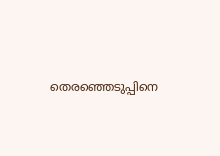തെരഞ്ഞെടുപ്പിനെ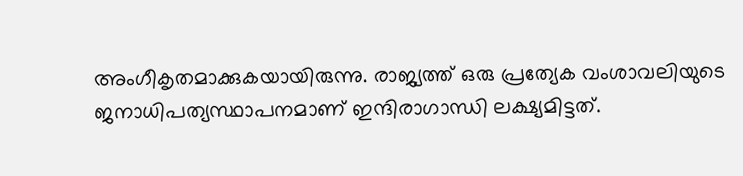അംഗീകൃതമാക്കുകയായിരുന്നു. രാജ്യത്ത് ഒരു പ്രത്യേക വംശാവലിയുടെ ജനാധിപത്യസ്ഥാപനമാണ് ഇന്ദിരാഗാന്ധി ലക്ഷ്യമിട്ടത്.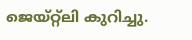ജെയ്റ്റ്‌ലി കുറിച്ചു.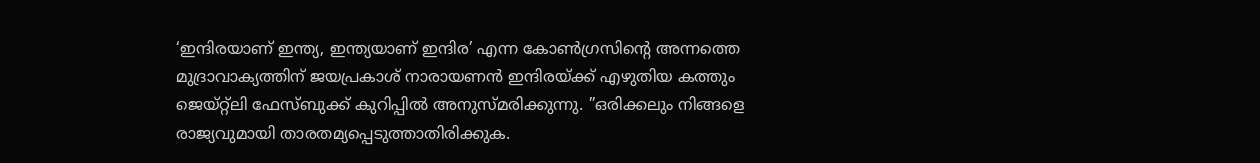‘ഇന്ദിരയാണ് ഇന്ത്യ, ഇന്ത്യയാണ് ഇന്ദിര’ എന്ന കോണ്‍ഗ്രസിന്റെ അന്നത്തെ മുദ്രാവാക്യത്തിന് ജയപ്രകാശ് നാരായണന്‍ ഇന്ദിരയ്‌ക്ക് എഴുതിയ കത്തും ജെയ്റ്റ്‌ലി ഫേസ്ബുക്ക് കുറിപ്പില്‍ അനുസ്മരിക്കുന്നു. ”ഒരിക്കലും നിങ്ങളെ രാജ്യവുമായി താരതമ്യപ്പെടുത്താതിരിക്കുക.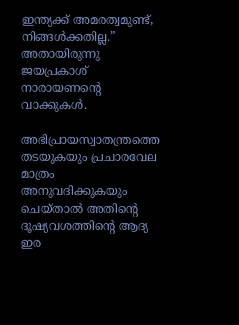ഇന്ത്യക്ക് അമരത്വമുണ്ട്, നിങ്ങള്‍ക്കതില്ല.” അതായിരുന്നു ജയപ്രകാശ് നാരായണന്റെ വാക്കുകള്‍.

അഭിപ്രായസ്വാതന്ത്രത്തെ തടയുകയും പ്രചാരവേല മാത്രം അനുവദിക്കുകയും ചെയ്താല്‍ അതിന്റെ ദൂഷ്യവശത്തിന്റെ ആദ്യ ഇര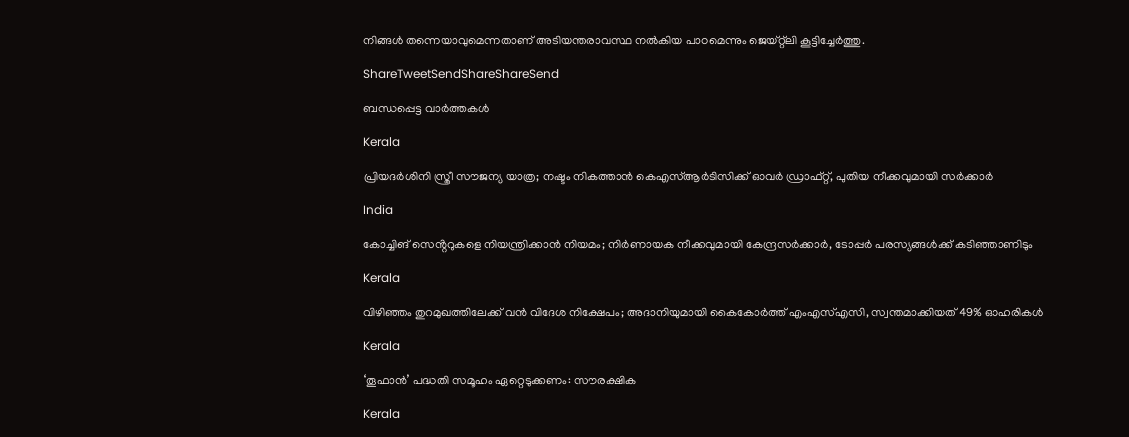നിങ്ങള്‍ തന്നെയാവുമെന്നതാണ് അടിയന്തരാവസ്ഥ നല്‍കിയ പാഠമെന്നും ജെയ്റ്റ്‌ലി കൂട്ടിച്ചേര്‍ത്തു.

ShareTweetSendShareShareSend

ബന്ധപ്പെട്ട വാര്‍ത്തകള്‍

Kerala

പ്രിയദ‌ർശിനി സ്ത്രീ സൗജന്യ യാത്ര; നഷ്ടം നികത്താൻ കെഎസ്ആർടിസിക്ക് ഓവർ ഡ്രാഫ്റ്റ്, പുതിയ നീക്കവുമായി സർക്കാർ

India

കോച്ചിങ് സെൻ്ററുകളെ നിയന്ത്രിക്കാൻ നിയമം; നിർണായക നീക്കവുമായി കേന്ദ്രസർക്കാർ, ടോപ്പർ പരസ്യങ്ങൾക്ക് കടിഞ്ഞാണിടും

Kerala

വിഴിഞ്ഞം തുറമുഖത്തിലേക്ക് വൻ വിദേശ നിക്ഷേപം; അദാനിയുമായി കൈകോർത്ത് എംഎസ്എസി, സ്വന്തമാക്കിയത് 49% ഓഹരികൾ

Kerala

‘തൂഫാന്‍’ പദ്ധതി സമൂഹം ഏറ്റെടുക്കണം: സൗരക്ഷിക

Kerala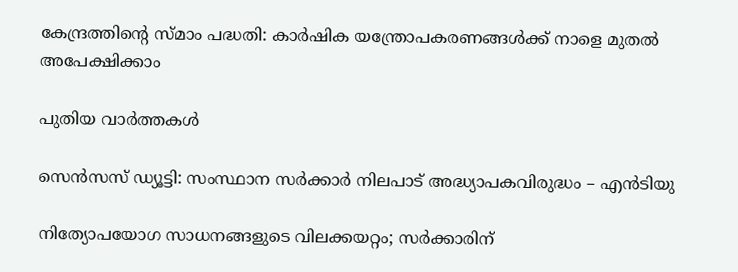കേന്ദ്രത്തിന്റെ സ്മാം പദ്ധതി: കാര്‍ഷിക യന്ത്രോപകരണങ്ങള്‍ക്ക് നാളെ മുതല്‍ അപേക്ഷിക്കാം

പുതിയ വാര്‍ത്തകള്‍

സെന്‍സസ് ഡ്യൂട്ടി: സംസ്ഥാന സര്‍ക്കാര്‍ നിലപാട് അദ്ധ്യാപകവിരുദ്ധം – എന്‍ടിയു

നിത്യോപയോഗ സാധനങ്ങളുടെ വിലക്കയറ്റം; സര്‍ക്കാരിന്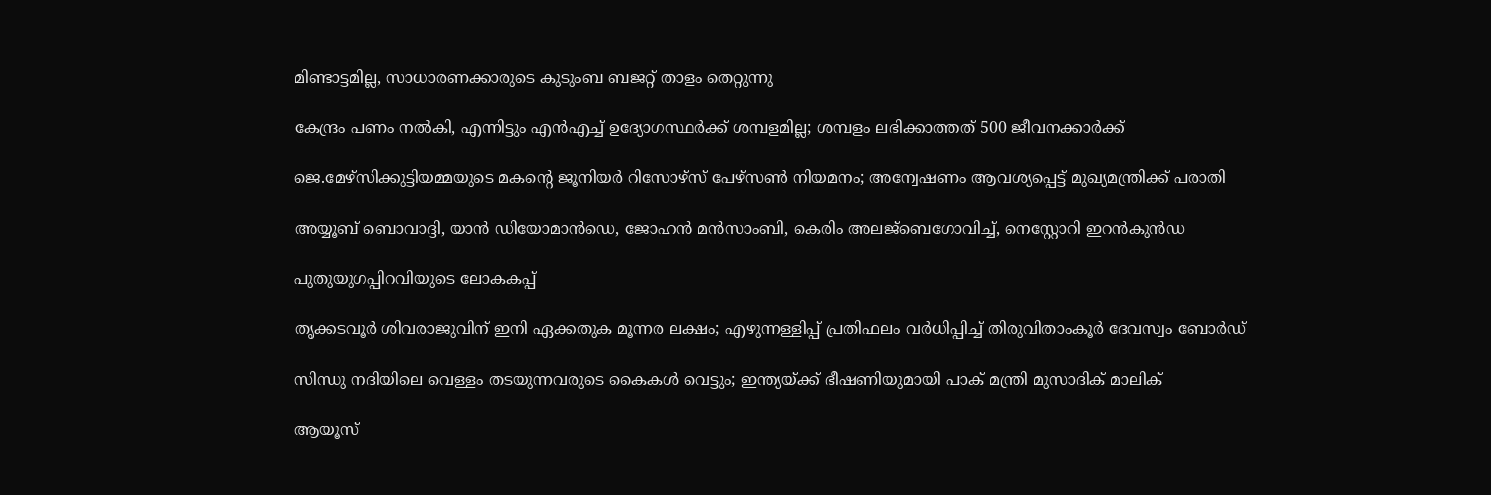മിണ്ടാട്ടമില്ല, സാധാരണക്കാരുടെ കുടുംബ ബജറ്റ് താളം തെറ്റുന്നു

കേന്ദ്രം പണം നല്‍കി, എന്നിട്ടും എന്‍എച്ച് ഉദ്യോഗസ്ഥര്‍ക്ക് ശമ്പളമില്ല; ശമ്പളം ലഭിക്കാത്തത് 500 ജീവനക്കാര്‍ക്ക്

ജെ.മേഴ്‌സിക്കുട്ടിയമ്മയുടെ മകന്റെ ജൂനിയർ റിസോഴ്‌സ് പേഴ്‌സൺ നിയമനം; അന്വേഷണം ആവശ്യപ്പെട്ട് മുഖ്യമന്ത്രിക്ക് പരാതി

അയ്യൂബ് ബൊവാദ്ദി, യാന്‍ ഡിയോമാന്‍ഡെ, ജോഹന്‍ മന്‍സാംബി, കെരിം അലജ്ബെഗോവിച്ച്, നെസ്റ്റോറി ഇറന്‍കുന്‍ഡ

പുതുയുഗപ്പിറവിയുടെ ലോകകപ്പ്

തൃക്കടവൂര്‍ ശിവരാജുവിന് ഇനി ഏക്കതുക മൂന്നര ലക്ഷം; എഴുന്നള്ളിപ്പ് പ്രതിഫലം വര്‍ധിപ്പിച്ച് തിരുവിതാംകൂര്‍ ദേവസ്വം ബോര്‍ഡ്

സിന്ധു നദിയിലെ വെള്ളം തടയുന്നവരുടെ കൈകൾ വെട്ടും; ഇന്ത്യയ്‌ക്ക് ഭീഷണിയുമായി പാക് മന്ത്രി മുസാദിക് മാലിക്

ആയൂസ്‌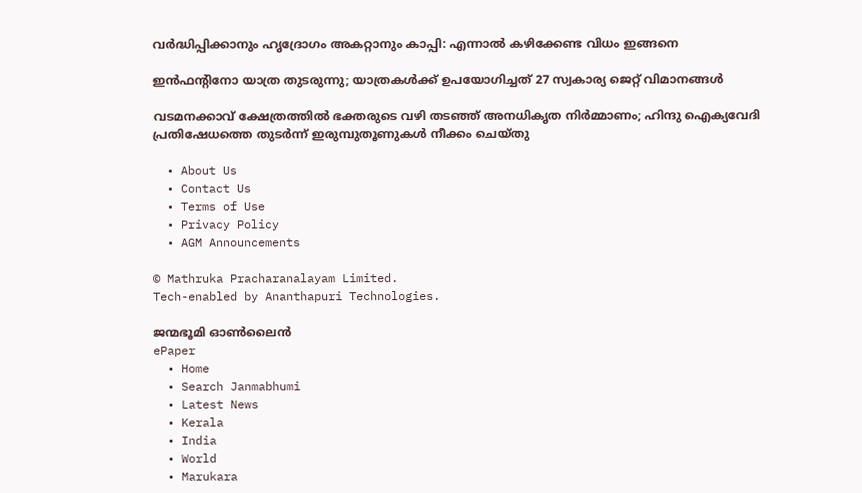വർദ്ധിപ്പിക്കാനും ഹൃദ്രോഗം അകറ്റാനും കാപ്പി: എന്നാൽ കഴിക്കേണ്ട വിധം ഇങ്ങനെ

ഇന്‍ഫന്റിനോ യാത്ര തുടരുന്നു; യാത്രകള്‍ക്ക് ഉപയോഗിച്ചത് 27 സ്വകാര്യ ജെറ്റ് വിമാനങ്ങള്‍

വടമനക്കാവ് ക്ഷേത്രത്തില്‍ ഭക്തരുടെ വഴി തടഞ്ഞ് അനധികൃത നിര്‍മ്മാണം; ഹിന്ദു ഐക്യവേദി പ്രതിഷേധത്തെ തുടര്‍ന്ന് ഇരുമ്പുതൂണുകള്‍ നീക്കം ചെയ്തു

  • About Us
  • Contact Us
  • Terms of Use
  • Privacy Policy
  • AGM Announcements

© Mathruka Pracharanalayam Limited.
Tech-enabled by Ananthapuri Technologies.

ജന്മഭൂമി ഓണ്‍ലൈന്‍
ePaper
  • Home
  • Search Janmabhumi
  • Latest News
  • Kerala
  • India
  • World
  • Marukara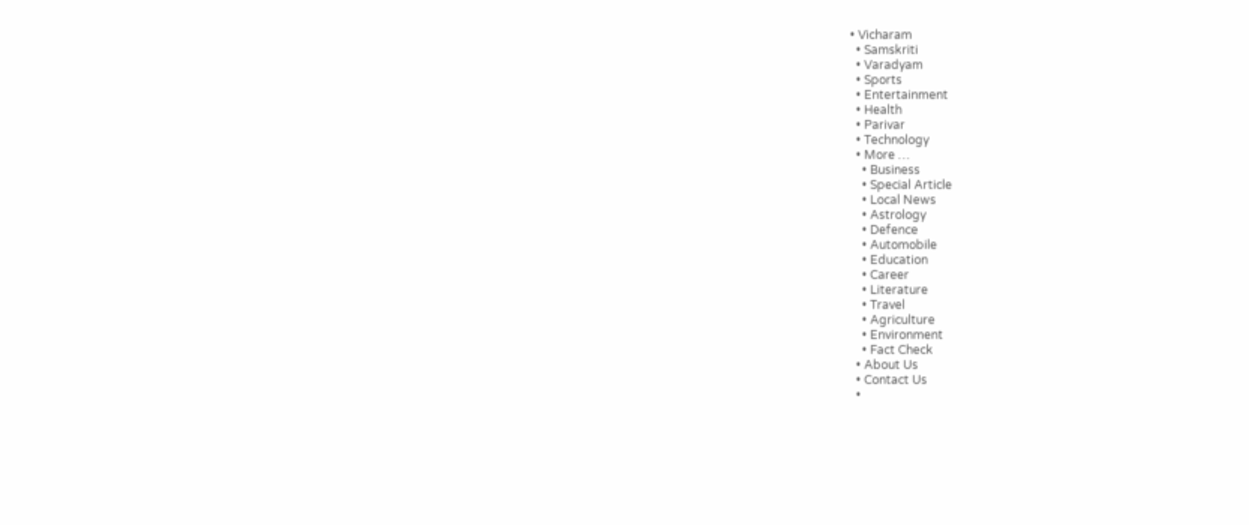• Vicharam
  • Samskriti
  • Varadyam
  • Sports
  • Entertainment
  • Health
  • Parivar
  • Technology
  • More …
    • Business
    • Special Article
    • Local News
    • Astrology
    • Defence
    • Automobile
    • Education
    • Career
    • Literature
    • Travel
    • Agriculture
    • Environment
    • Fact Check
  • About Us
  • Contact Us
  •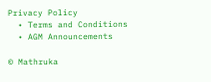Privacy Policy
  • Terms and Conditions
  • AGM Announcements

© Mathruka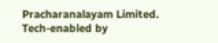Pracharanalayam Limited.
Tech-enabled by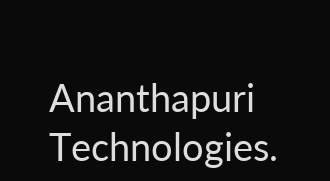Ananthapuri Technologies.